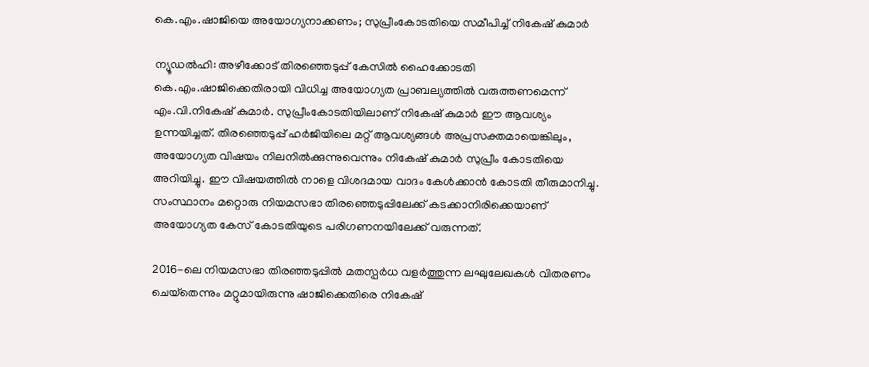കെ.എം.ഷാജിയെ അയോഗ്യനാക്കണം; സുപ്രീംകോടതിയെ സമീപിച്ച് നികേഷ് കുമാർ

ന്യൂഡൽഹി: അഴീക്കോട് തിരഞ്ഞെടുപ്പ് കേസിൽ ഹൈക്കോടതി കെ.എം.ഷാജിക്കെതിരായി വിധിച്ച അയോഗ്യത പ്രാബല്യത്തിൽ വരുത്തണമെന്ന് എം.വി.നികേഷ് കുമാർ. സുപ്രീംകോടതിയിലാണ് നികേഷ് കുമാർ ഈ ആവശ്യം ഉന്നയിച്ചത്. തിരഞ്ഞെടുപ്പ് ഹർജിയിലെ മറ്റ് ആവശ്യങ്ങൾ അപ്രസക്തമായെങ്കിലും, അയോഗ്യത വിഷയം നിലനിൽക്കുന്നുവെന്നും നികേഷ് കുമാർ സുപ്രീം കോടതിയെ അറിയിച്ചു. ഈ വിഷയത്തിൽ നാളെ വിശദമായ വാദം കേൾക്കാൻ കോടതി തീരുമാനിച്ചു. സംസ്ഥാനം മറ്റൊരു നിയമസഭാ തിരഞ്ഞെടുപ്പിലേക്ക് കടക്കാനിരിക്കെയാണ് അയോഗ്യത കേസ് കോടതിയുടെ പരിഗണനയിലേക്ക് വരുന്നത്.

2016-ലെ നിയമസഭാ തിരഞ്ഞടുപ്പിൽ മതസ്പർധ വളർത്തുന്ന ലഘുലേഖകൾ വിതരണം ചെയ്‌തെന്നും മറ്റുമായിരുന്നു ഷാജിക്കെതിരെ നികേഷ്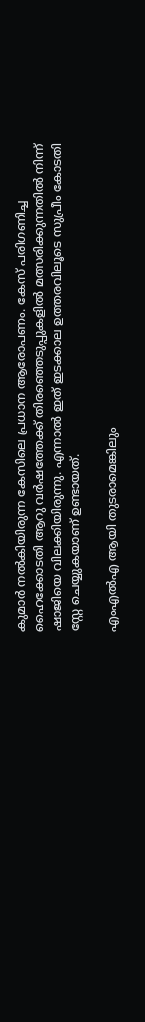കുമാർ നൽകിയിരുന്ന കേസിലെ പ്രധാന ആരോപണം. കേസ് പരിഗണിച്ച ഹൈക്കോടതി ആറു വർഷത്തേക്ക് തിരഞ്ഞെടുപ്പുകളിൽ മത്സരിക്കുന്നതിൽ നിന്ന് ഷാജിയെ വിലക്കിയിരുന്നു. എന്നാൽ ഇത് ഇടക്കാല ഉത്തരവിലൂടെ സുപ്രീം കോടതി സ്റ്റേ ചെയ്യുകയാണ് ഉണ്ടായത്.

എംഎൽഎ ആയി തുടരാമെങ്കിലും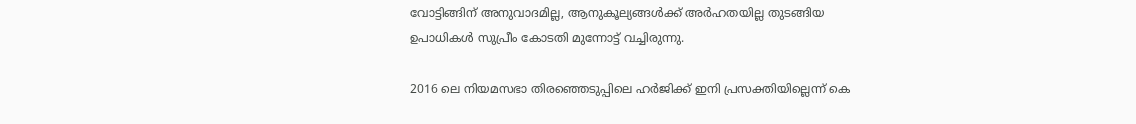വോട്ടിങ്ങിന് അനുവാദമില്ല, ആനുകൂല്യങ്ങൾക്ക് അർഹതയില്ല തുടങ്ങിയ ഉപാധികൾ സുപ്രീം കോടതി മുന്നോട്ട് വച്ചിരുന്നു.

2016 ലെ നിയമസഭാ തിരഞ്ഞെടുപ്പിലെ ഹർജിക്ക് ഇനി പ്രസക്തിയില്ലെന്ന് കെ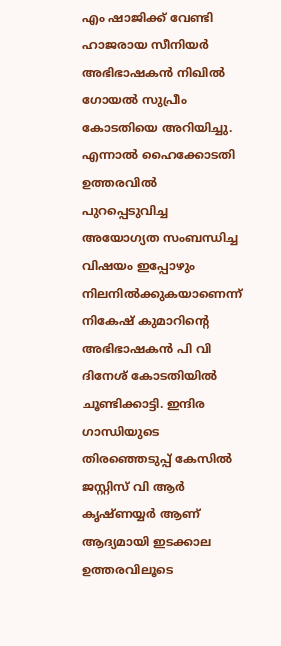എം ഷാജിക്ക് വേണ്ടി ഹാജരായ സീനിയർ അഭിഭാഷകൻ നിഖിൽ ഗോയൽ സുപ്രീം കോടതിയെ അറിയിച്ചു. എന്നാൽ ഹൈക്കോടതി ഉത്തരവിൽ പുറപ്പെടുവിച്ച അയോഗ്യത സംബന്ധിച്ച വിഷയം ഇപ്പോഴും നിലനിൽക്കുകയാണെന്ന് നികേഷ് കുമാറിന്റെ അഭിഭാഷകൻ പി വി ദിനേശ് കോടതിയിൽ ചൂണ്ടിക്കാട്ടി. ഇന്ദിര ഗാന്ധിയുടെ തിരഞ്ഞെടുപ്പ് കേസിൽ ജസ്റ്റിസ് വി ആർ കൃഷ്ണയ്യർ ആണ് ആദ്യമായി ഇടക്കാല ഉത്തരവിലൂടെ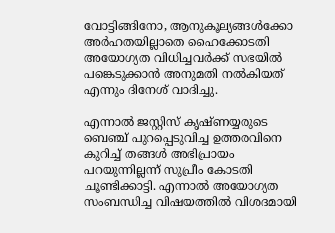വോട്ടിങ്ങിനോ, ആനുകൂല്യങ്ങൾക്കോ അർഹതയില്ലാതെ ഹൈക്കോടതി അയോഗ്യത വിധിച്ചവർക്ക് സഭയിൽ പങ്കെടുക്കാൻ അനുമതി നൽകിയത് എന്നും ദിനേശ് വാദിച്ചു.

എന്നാൽ ജസ്റ്റിസ് കൃഷ്ണയ്യരുടെ ബെഞ്ച് പുറപ്പെടുവിച്ച ഉത്തരവിനെ കുറിച്ച് തങ്ങൾ അഭിപ്രായം പറയുന്നില്ലന്ന് സുപ്രീം കോടതി ചൂണ്ടിക്കാട്ടി. എന്നാൽ അയോഗ്യത സംബന്ധിച്ച വിഷയത്തിൽ വിശദമായി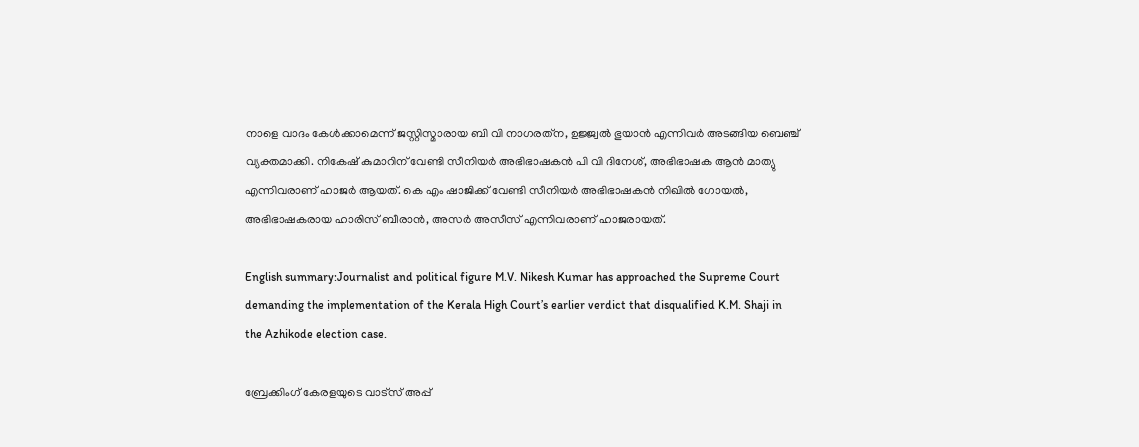നാളെ വാദം കേൾക്കാമെന്ന് ജസ്റ്റിസ്മാരായ ബി വി നാഗരത്‌ന, ഉജ്ജ്വൽ ഭുയാൻ എന്നിവർ അടങ്ങിയ ബെഞ്ച് വ്യക്തമാക്കി. നികേഷ് കുമാറിന് വേണ്ടി സീനിയർ അഭിഭാഷകൻ പി വി ദിനേശ്, അഭിഭാഷക ആൻ മാത്യു എന്നിവരാണ് ഹാജർ ആയത്. കെ എം ഷാജിക്ക് വേണ്ടി സീനിയർ അഭിഭാഷകൻ നിഖിൽ ഗോയൽ, അഭിഭാഷകരായ ഹാരിസ് ബീരാൻ, അസർ അസീസ് എന്നിവരാണ് ഹാജരായത്‌.

English summary:Journalist and political figure M.V. Nikesh Kumar has approached the Supreme Court demanding the implementation of the Kerala High Court’s earlier verdict that disqualified K.M. Shaji in the Azhikode election case.

ബ്രേക്കിംഗ് കേരളയുടെ വാട്സ് അപ്പ്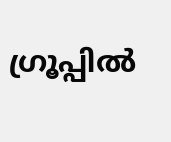ഗ്രൂപ്പിൽ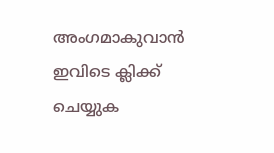അംഗമാകുവാൻ ഇവിടെ ക്ലിക്ക് ചെയ്യുക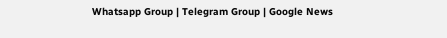Whatsapp Group | Telegram Group | Google News